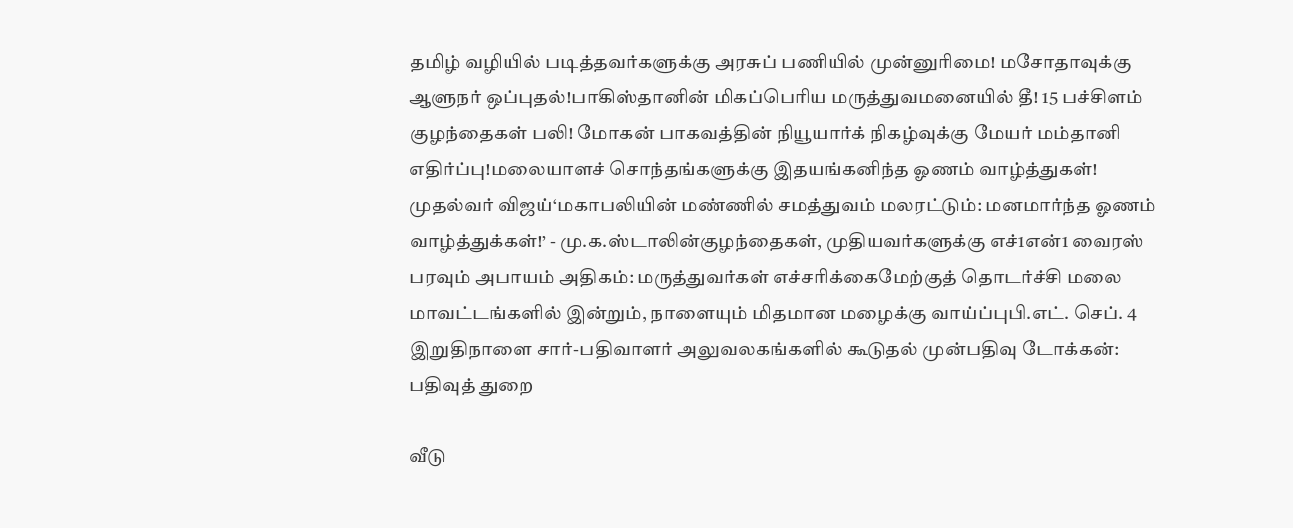தமிழ் வழியில் படித்தவர்களுக்கு அரசுப் பணியில் முன்னுரிமை! மசோதாவுக்கு ஆளுநர் ஒப்புதல்!பாகிஸ்தானின் மிகப்பெரிய மருத்துவமனையில் தீ! 15 பச்சிளம் குழந்தைகள் பலி! மோகன் பாகவத்தின் நியூயார்க் நிகழ்வுக்கு மேயர் மம்தானி எதிர்ப்பு!மலையாளச் சொந்தங்களுக்கு இதயங்கனிந்த ஓணம் வாழ்த்துகள்! முதல்வர் விஜய்‘மகாபலியின் மண்ணில் சமத்துவம் மலரட்டும்: மனமார்ந்த ஓணம் வாழ்த்துக்கள்!’ - மு.க.ஸ்டாலின்குழந்தைகள், முதியவர்களுக்கு எச்1என்1 வைரஸ் பரவும் அபாயம் அதிகம்: மருத்துவர்கள் எச்சரிக்கைமேற்குத் தொடர்ச்சி மலை மாவட்டங்களில் இன்றும், நாளையும் மிதமான மழைக்கு வாய்ப்புபி.எட். செப். 4 இறுதிநாளை சார்-பதிவாளர் அலுவலகங்களில் கூடுதல் முன்பதிவு டோக்கன்: பதிவுத் துறை

வீடு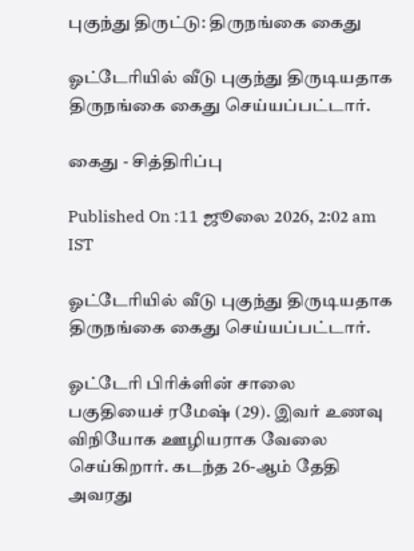புகுந்து திருட்டு: திருநங்கை கைது

ஓட்டேரியில் வீடு புகுந்து திருடியதாக திருநங்கை கைது செய்யப்பட்டார்.

கைது - சித்திரிப்பு

Published On :11 ஜூலை 2026, 2:02 am IST

ஓட்டேரியில் வீடு புகுந்து திருடியதாக திருநங்கை கைது செய்யப்பட்டார்.

ஓட்டேரி பிரிக்ளின் சாலை பகுதியைச் ரமேஷ் (29). இவர் உணவு விநியோக ஊழியராக வேலை செய்கிறார். கடந்த 26-ஆம் தேதி அவரது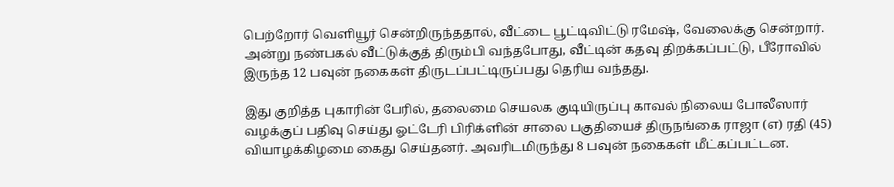பெற்றோர் வெளியூர் சென்றிருந்ததால், வீட்டை பூட்டிவிட்டு ரமேஷ், வேலைக்கு சென்றார். அன்று நண்பகல் வீட்டுக்குத் திரும்பி வந்தபோது, வீட்டின் கதவு திறக்கப்பட்டு, பீரோவில் இருந்த 12 பவுன் நகைகள் திருடப்பட்டிருப்பது தெரிய வந்தது.

இது குறித்த புகாரின் பேரில், தலைமை செயலக குடியிருப்பு காவல் நிலைய போலீஸார் வழக்குப் பதிவு செய்து ஓட்டேரி பிரிக்ளின் சாலை பகுதியைச் திருநங்கை ராஜா (எ) ரதி (45) வியாழக்கிழமை கைது செய்தனர். அவரிடமிருந்து 8 பவுன் நகைகள் மீட்கப்பட்டன.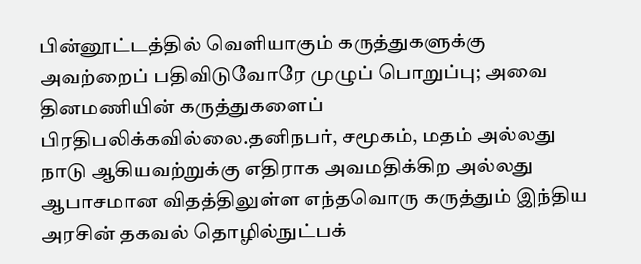பின்னூட்டத்தில் வெளியாகும் கருத்துகளுக்கு அவற்றைப் பதிவிடுவோரே முழுப் பொறுப்பு; அவை தினமணியின் கருத்துகளைப் பிரதிபலிக்கவில்லை.தனிநபர், சமூகம், மதம் அல்லது நாடு ஆகியவற்றுக்கு எதிராக அவமதிக்கிற அல்லது ஆபாசமான விதத்திலுள்ள எந்தவொரு கருத்தும் இந்திய அரசின் தகவல் தொழில்நுட்பக்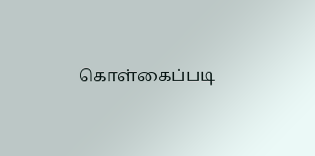கொள்கைப்படி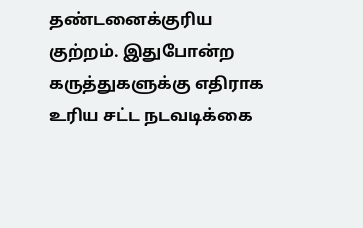தண்டனைக்குரிய குற்றம். இதுபோன்ற கருத்துகளுக்கு எதிராக உரிய சட்ட நடவடிக்கை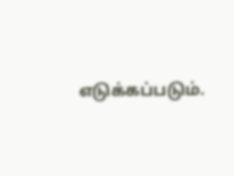எடுக்கப்படும்.